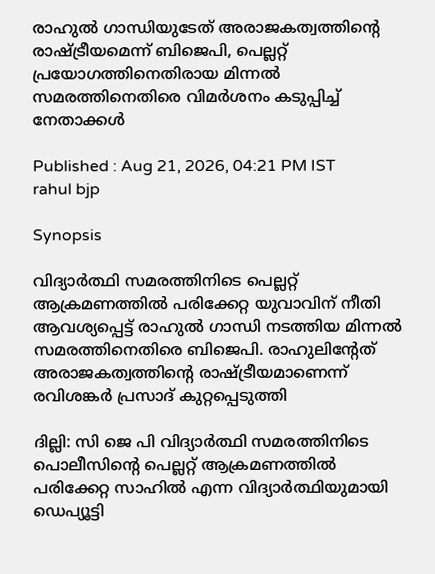രാഹുൽ ഗാന്ധിയുടേത് അരാജകത്വത്തിന്റെ രാഷ്ട്രീയമെന്ന് ബിജെപി, പെല്ലറ്റ് പ്രയോഗത്തിനെതിരായ മിന്നൽ സമരത്തിനെതിരെ വിമർശനം കടുപ്പിച്ച് നേതാക്കൾ

Published : Aug 21, 2026, 04:21 PM IST
rahul bjp

Synopsis

വിദ്യാർത്ഥി സമരത്തിനിടെ പെല്ലറ്റ് ആക്രമണത്തിൽ പരിക്കേറ്റ യുവാവിന് നീതി ആവശ്യപ്പെട്ട് രാഹുൽ ഗാന്ധി നടത്തിയ മിന്നൽ സമരത്തിനെതിരെ ബിജെപി. രാഹുലിന്റേത് അരാജകത്വത്തിന്റെ രാഷ്ട്രീയമാണെന്ന് രവിശങ്കർ പ്രസാദ് കുറ്റപ്പെടുത്തി

ദില്ലി: സി ജെ പി വിദ്യാർത്ഥി സമരത്തിനിടെ പൊലീസിന്റെ പെല്ലറ്റ് ആക്രമണത്തിൽ പരിക്കേറ്റ സാഹിൽ എന്ന വിദ്യാർത്ഥിയുമായി ഡെപ്യൂട്ടി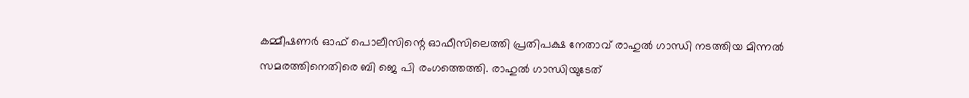കമ്മീഷണർ ഓഫ് പൊലീസിന്റെ ഓഫീസിലെത്തി പ്രതിപക്ഷ നേതാവ് രാഹുൽ ഗാന്ധി നടത്തിയ മിന്നൽ സമരത്തിനെതിരെ ബി ജെ പി രംഗത്തെത്തി. രാഹുൽ ഗാന്ധിയുടേത്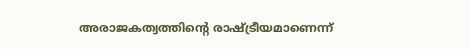അരാജകത്വത്തിന്റെ രാഷ്ട്രീയമാണെന്ന്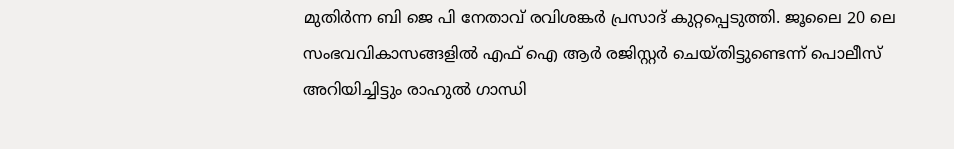മുതിർന്ന ബി ജെ പി നേതാവ് രവിശങ്കർ പ്രസാദ് കുറ്റപ്പെടുത്തി. ജൂലൈ 20 ലെ സംഭവവികാസങ്ങളിൽ എഫ് ഐ ആർ രജിസ്റ്റർ ചെയ്തിട്ടുണ്ടെന്ന് പൊലീസ് അറിയിച്ചിട്ടും രാഹുൽ ഗാന്ധി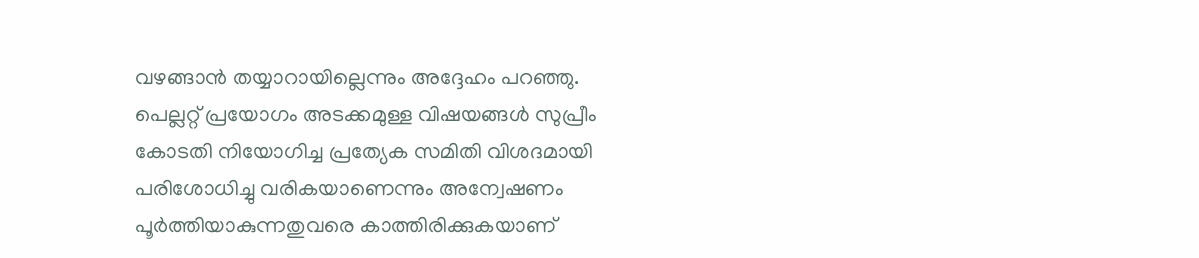വഴങ്ങാൻ തയ്യാറായില്ലെന്നും അദ്ദേഹം പറഞ്ഞു. പെല്ലറ്റ് പ്രയോഗം അടക്കമുള്ള വിഷയങ്ങൾ സുപ്രീം കോടതി നിയോഗിച്ച പ്രത്യേക സമിതി വിശദമായി പരിശോധിച്ചു വരികയാണെന്നും അന്വേഷണം പൂർത്തിയാകുന്നതുവരെ കാത്തിരിക്കുകയാണ്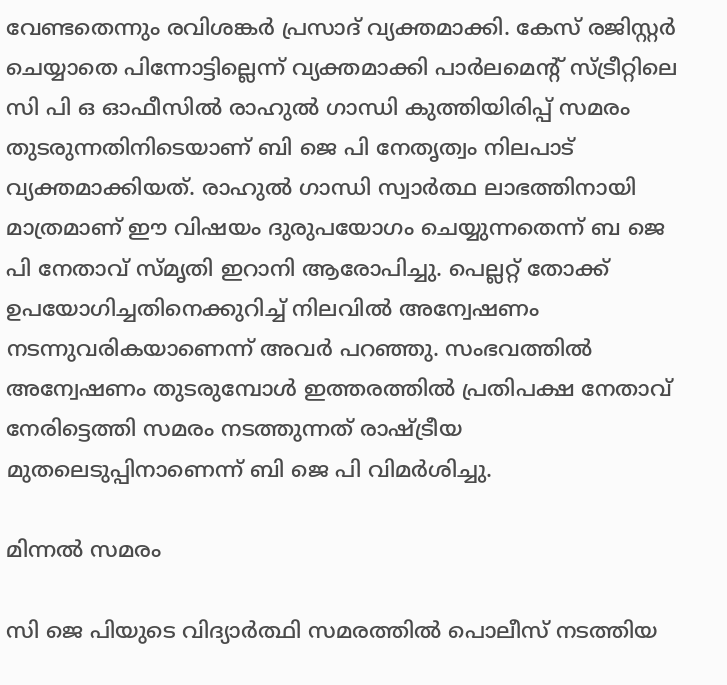വേണ്ടതെന്നും രവിശങ്കർ പ്രസാദ് വ്യക്തമാക്കി. കേസ് രജിസ്റ്റർ ചെയ്യാതെ പിന്നോട്ടില്ലെന്ന് വ്യക്തമാക്കി പാർലമെന്റ് സ്ട്രീറ്റിലെ സി പി ഒ ഓഫീസിൽ രാഹുൽ ഗാന്ധി കുത്തിയിരിപ്പ് സമരം തുടരുന്നതിനിടെയാണ് ബി ജെ പി നേതൃത്വം നിലപാട് വ്യക്തമാക്കിയത്. രാഹുൽ ഗാന്ധി സ്വാർത്ഥ ലാഭത്തിനായി മാത്രമാണ് ഈ വിഷയം ദുരുപയോഗം ചെയ്യുന്നതെന്ന് ബ ജെ പി നേതാവ് സ്മൃതി ഇറാനി ആരോപിച്ചു. പെല്ലറ്റ് തോക്ക് ഉപയോഗിച്ചതിനെക്കുറിച്ച് നിലവിൽ അന്വേഷണം നടന്നുവരികയാണെന്ന് അവർ പറഞ്ഞു. സംഭവത്തിൽ അന്വേഷണം തുടരുമ്പോൾ ഇത്തരത്തിൽ പ്രതിപക്ഷ നേതാവ് നേരിട്ടെത്തി സമരം നടത്തുന്നത് രാഷ്ട്രീയ മുതലെടുപ്പിനാണെന്ന് ബി ജെ പി വിമർശിച്ചു.

മിന്നൽ സമരം

സി ജെ പിയുടെ വിദ്യാ‍ർത്ഥി സമരത്തിൽ പൊലീസ് നടത്തിയ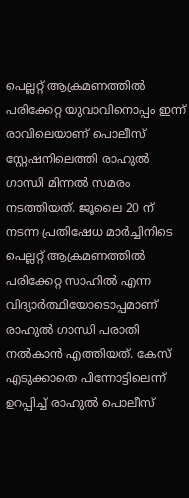പെല്ലറ്റ് ആക്രമണത്തിൽ പരിക്കേറ്റ യുവാവിനൊപ്പം ഇന്ന് രാവിലെയാണ് പൊലീസ് സ്റ്റേഷനിലെത്തി രാഹുൽ ഗാന്ധി മിന്നൽ സമരം നടത്തിയത്. ജൂലൈ 20 ന് നടന്ന പ്രതിഷേധ മാർച്ചിനിടെ പെല്ലറ്റ് ആക്രമണത്തിൽ പരിക്കേറ്റ സാഹിൽ എന്ന വിദ്യാർത്ഥിയോടൊപ്പമാണ് രാഹുൽ ഗാന്ധി പരാതി നൽകാൻ എത്തിയത്. കേസ് എടുക്കാതെ പിന്നോട്ടിലെന്ന് ഉറപ്പിച്ച് രാഹുൽ പൊലീസ്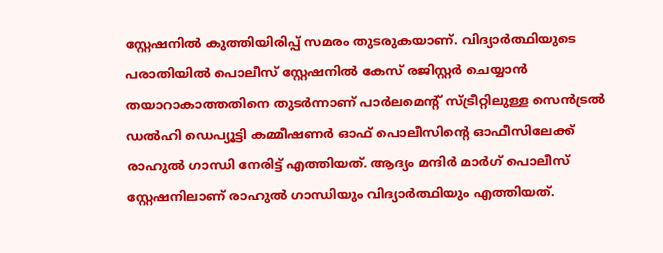സ്റ്റേഷനിൽ കുത്തിയിരിപ്പ് സമരം തുടരുകയാണ്. വിദ്യാർത്ഥിയുടെ പരാതിയിൽ പൊലീസ് സ്റ്റേഷനിൽ കേസ് രജിസ്റ്റർ ചെയ്യാൻ തയാറാകാത്തതിനെ തുടർന്നാണ് പാർലമെന്‍റ് സ്ട്രീറ്റിലുള്ള സെൻട്രൽ ഡൽഹി ഡെപ്യൂട്ടി കമ്മീഷണർ ഓഫ് പൊലീസിന്‍റെ ഓഫീസിലേക്ക് രാഹുൽ ഗാന്ധി നേരിട്ട് എത്തിയത്. ആദ്യം മന്ദിർ മാർഗ് പൊലീസ് സ്റ്റേഷനിലാണ് രാഹുൽ ഗാന്ധിയും വിദ്യാർത്ഥിയും എത്തിയത്.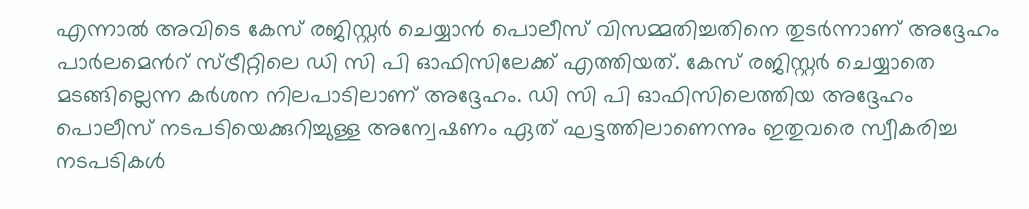എന്നാൽ അവിടെ കേസ് രജിസ്റ്റർ ചെയ്യാൻ പൊലീസ് വിസമ്മതിച്ചതിനെ തുടർന്നാണ് അദ്ദേഹം പാർലമെന്‍റ് സ്ട്രീറ്റിലെ ഡി സി പി ഓഫിസിലേക്ക് എത്തിയത്. കേസ് രജിസ്റ്റർ ചെയ്യാതെ മടങ്ങില്ലെന്ന കർശന നിലപാടിലാണ് അദ്ദേഹം. ഡി സി പി ഓഫിസിലെത്തിയ അദ്ദേഹം പൊലീസ് നടപടിയെക്കുറിച്ചുള്ള അന്വേഷണം ഏത് ഘട്ടത്തിലാണെന്നും ഇതുവരെ സ്വീകരിച്ച നടപടികൾ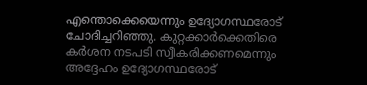എന്തൊക്കെയെന്നും ഉദ്യോഗസ്ഥരോട് ചോദിച്ചറിഞ്ഞു. കുറ്റക്കാർക്കെതിരെ കർശന നടപടി സ്വീകരിക്കണമെന്നും അദ്ദേഹം ഉദ്യോഗസ്ഥരോട്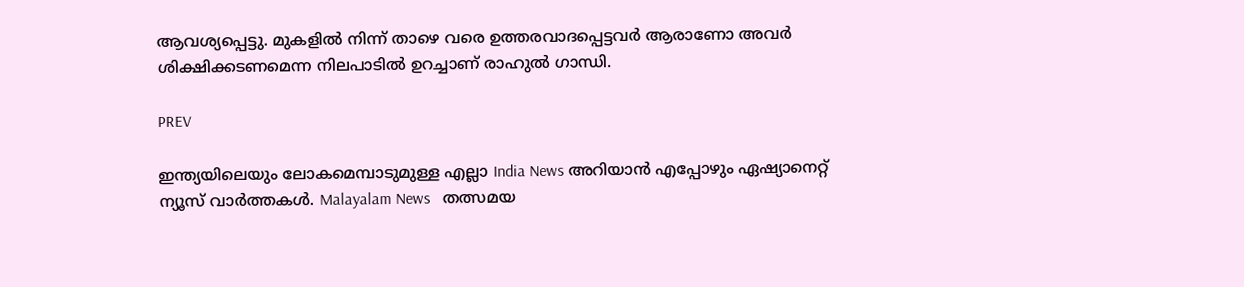ആവശ്യപ്പെട്ടു. മുകളിൽ നിന്ന് താഴെ വരെ ഉത്തരവാദപ്പെട്ടവർ ആരാണോ അവർ ശിക്ഷിക്കടണമെന്ന നിലപാടിൽ ഉറച്ചാണ് രാഹുൽ ഗാന്ധി.

PREV

ഇന്ത്യയിലെയും ലോകമെമ്പാടുമുള്ള എല്ലാ India News അറിയാൻ എപ്പോഴും ഏഷ്യാനെറ്റ് ന്യൂസ് വാർത്തകൾ. Malayalam News   തത്സമയ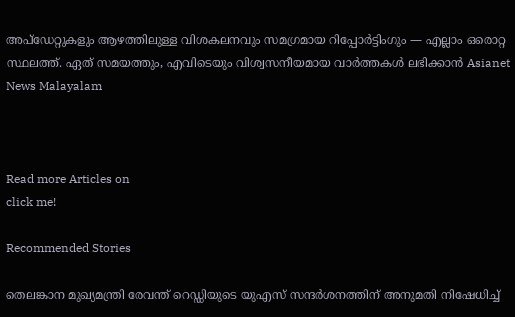അപ്‌ഡേറ്റുകളും ആഴത്തിലുള്ള വിശകലനവും സമഗ്രമായ റിപ്പോർട്ടിംഗും — എല്ലാം ഒരൊറ്റ സ്ഥലത്ത്. ഏത് സമയത്തും, എവിടെയും വിശ്വസനീയമായ വാർത്തകൾ ലഭിക്കാൻ Asianet News Malayalam



Read more Articles on
click me!

Recommended Stories

തെലങ്കാന മുഖ്യമന്ത്രി രേവന്ത് റെഡ്ഡിയുടെ യുഎസ് സന്ദർശനത്തിന് അനുമതി നിഷേധിച്ച്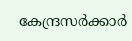കേന്ദ്രസർക്കാർ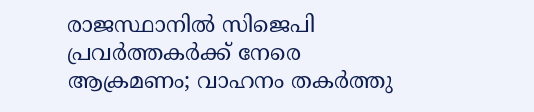രാജസ്ഥാനിൽ സിജെപി പ്രവർത്തകർക്ക് നേരെ ആക്രമണം; വാഹനം തകർത്തു